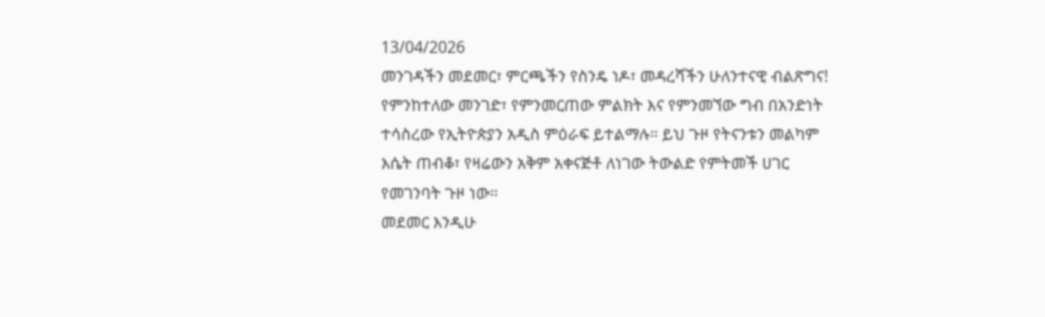13/04/2026
መንገዳችን መደመር፣ ምርጫችን የስንዴ ነዶ፣ መዳረሻችን ሁለንተናዊ ብልጽግና!
የምንከተለው መንገድ፣ የምንመርጠው ምልክት እና የምንመኘው ግብ በአንድነት ተሳስረው የኢትዮጵያን አዲስ ምዕራፍ ይተልማሉ። ይህ ጉዞ የትናንቱን መልካም እሴት ጠብቆ፣ የዛሬውን አቅም አቀናጅቶ ለነገው ትውልድ የምትመች ሀገር የመገንባት ጉዞ ነው።
መደመር እንዲሁ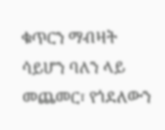ቁጥርን ማብዛት ሳይሆን ባለን ላይ መጨመር፣ የጎደለውን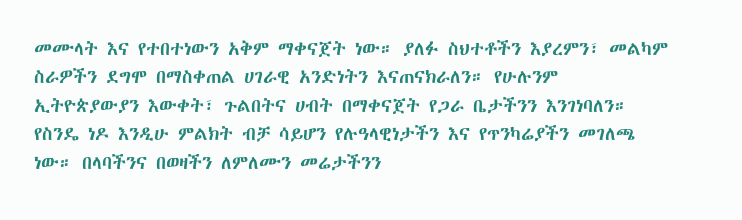መሙላት እና የተበተነውን አቅም ማቀናጀት ነው። ያለፉ ስህተቶችን እያረምን፣ መልካም ስራዎችን ደግሞ በማስቀጠል ሀገራዊ አንድነትን እናጠናክራለን። የሁሉንም ኢትዮጵያውያን እውቀት፣ ጉልበትና ሀብት በማቀናጀት የጋራ ቤታችንን እንገነባለን።
የስንዴ ነዶ እንዲሁ ምልክት ብቻ ሳይሆን የሉዓላዊነታችን እና የጥንካሬያችን መገለጫ ነው። በላባችንና በወዛችን ለምለሙን መሬታችንን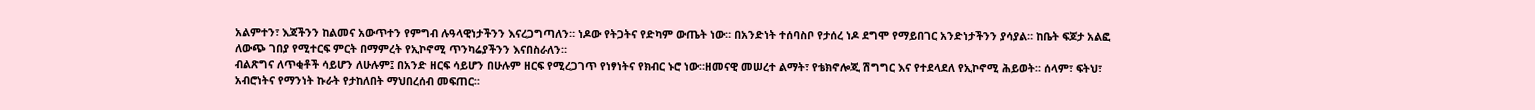አልምተን፣ እጃችንን ከልመና አውጥተን የምግብ ሉዓላዊነታችንን እናረጋግጣለን። ነዶው የትጋትና የድካም ውጤት ነው። በአንድነት ተሰባስቦ የታሰረ ነዶ ደግሞ የማይበገር አንድነታችንን ያሳያል። ከቤት ፍጆታ አልፎ ለውጭ ገበያ የሚተርፍ ምርት በማምረት የኢኮኖሚ ጥንካሬያችንን እናበስራለን።
ብልጽግና ለጥቂቶች ሳይሆን ለሁሉም፤ በአንድ ዘርፍ ሳይሆን በሁሉም ዘርፍ የሚረጋገጥ የነፃነትና የክብር ኑሮ ነው።ዘመናዊ መሠረተ ልማት፣ የቴክኖሎጂ ሽግግር እና የተደላደለ የኢኮኖሚ ሕይወት። ሰላም፣ ፍትህ፣ አብሮነትና የማንነት ኩራት የታከለበት ማህበረሰብ መፍጠር።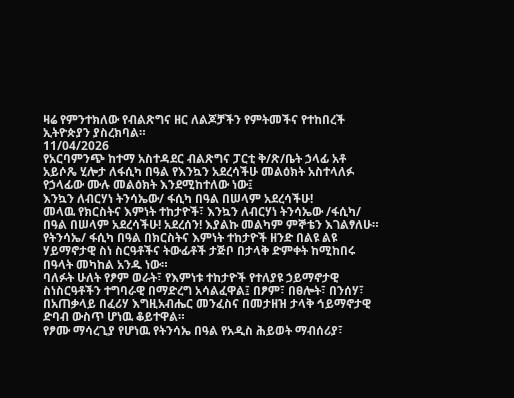ዛሬ የምንተክለው የብልጽግና ዘር ለልጆቻችን የምትመችና የተከበረች ኢትዮጵያን ያስረክባል።
11/04/2026
የአርባምንጭ ከተማ አስተዳደር ብልጽግና ፓርቲ ቅ/ጽ/ቤት ኃላፊ አቶ አይሶጼ ሂሎታ ለፋሲካ በዓል የእንኳን አደረሳችሁ መልዕክት አስተላለፉ
የኃላፊው ሙሉ መልዕክት እንደሚከተለው ነው፤
እንኳን ለብርሃነ ትንሳኤው/ ፋሲካ በዓል በሠላም አደረሳችሁ!
መላዉ የክርስትና እምነት ተከታዮች፣ እንኳን ለብርሃነ ትንሳኤው /ፋሲካ/ በዓል በሠላም አደረሳችሁ! አደረሰን! እያልኩ መልካም ምኞቴን እገልፃለሁ።
የትንሳኤ/ ፋሲካ በዓል በክርስትና እምነት ተከታዮች ዘንድ በልዩ ልዩ ሃይማኖታዊ ስነ ስርዓቶችና ትውፊቶች ታጅቦ በታላቅ ድምቀት ከሚከበሩ በዓላት መካከል አንዱ ነው።
ባለፉት ሁለት የፆም ወራት፣ የእምነቱ ተከታዮች የተለያዩ ኃይማኖታዊ ስነስርዓቶችን ተግባራዊ በማድረግ አሳልፈዋል፤ በፆም፣ በፀሎት፣ በንሰሃ፣ በአጠቃላይ በፈሪሃ እግዚአብሔር መንፈስና በመታዘዝ ታላቅ ኅይማኖታዊ ድባብ ውስጥ ሆነዉ ቆይተዋል።
የፆሙ ማሳረጊያ የሆነዉ የትንሳኤ በዓል የአዲስ ሕይወት ማብሰሪያ፣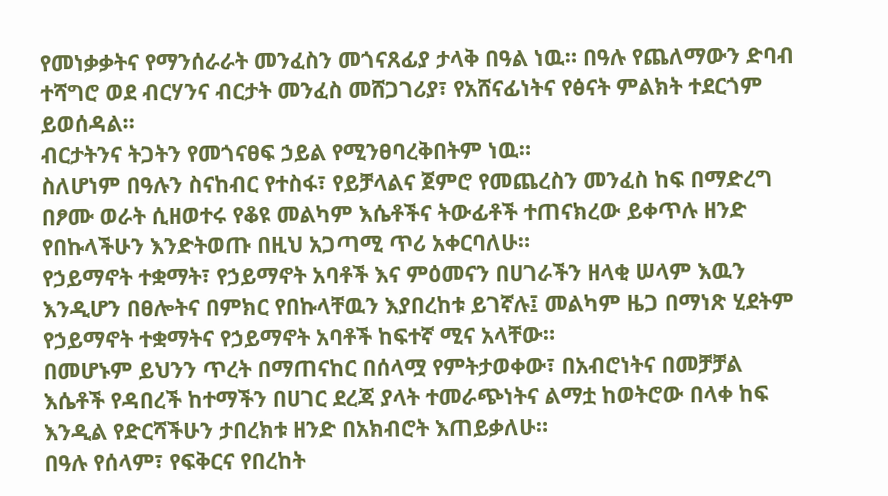የመነቃቃትና የማንሰራራት መንፈስን መጎናጸፊያ ታላቅ በዓል ነዉ። በዓሉ የጨለማውን ድባብ ተሻግሮ ወደ ብርሃንና ብርታት መንፈስ መሸጋገሪያ፣ የአሸናፊነትና የፅናት ምልክት ተደርጎም ይወሰዳል።
ብርታትንና ትጋትን የመጎናፀፍ ኃይል የሚንፀባረቅበትም ነዉ።
ስለሆነም በዓሉን ስናከብር የተስፋ፣ የይቻላልና ጀምሮ የመጨረስን መንፈስ ከፍ በማድረግ በፆሙ ወራት ሲዘወተሩ የቆዩ መልካም እሴቶችና ትውፊቶች ተጠናክረው ይቀጥሉ ዘንድ የበኩላችሁን እንድትወጡ በዚህ አጋጣሚ ጥሪ አቀርባለሁ።
የኃይማኖት ተቋማት፣ የኃይማኖት አባቶች እና ምዕመናን በሀገራችን ዘላቂ ሠላም እዉን እንዲሆን በፀሎትና በምክር የበኩላቸዉን እያበረከቱ ይገኛሉ፤ መልካም ዜጋ በማነጽ ሂደትም የኃይማኖት ተቋማትና የኃይማኖት አባቶች ከፍተኛ ሚና አላቸው።
በመሆኑም ይህንን ጥረት በማጠናከር በሰላሟ የምትታወቀው፣ በአብሮነትና በመቻቻል እሴቶች የዳበረች ከተማችን በሀገር ደረጃ ያላት ተመራጭነትና ልማቷ ከወትሮው በላቀ ከፍ እንዲል የድርሻችሁን ታበረክቱ ዘንድ በአክብሮት እጠይቃለሁ።
በዓሉ የሰላም፣ የፍቅርና የበረከት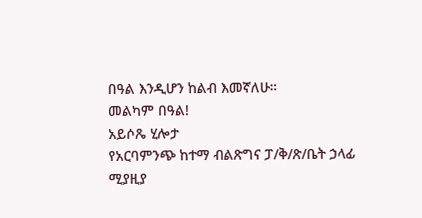በዓል እንዲሆን ከልብ እመኛለሁ።
መልካም በዓል!
አይሶጼ ሂሎታ
የአርባምንጭ ከተማ ብልጽግና ፓ/ቅ/ጽ/ቤት ኃላፊ
ሚያዚያ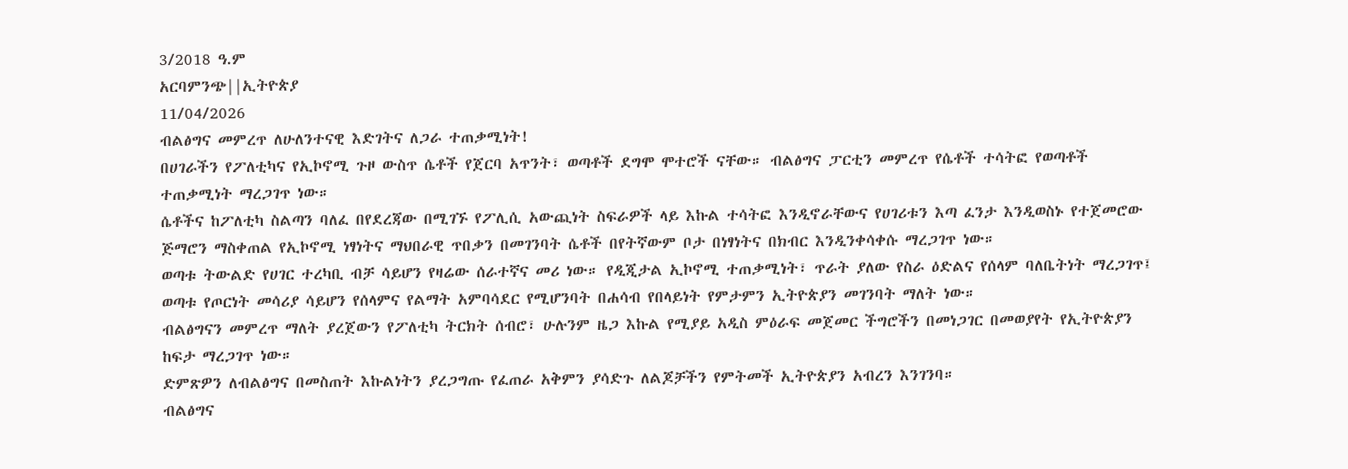3/2018 ዓ.ም
አርባምንጭ||ኢትዮጵያ
11/04/2026
ብልፅግና መምረጥ ለሁለንተናዊ እድገትና ለጋራ ተጠቃሚነት!
በሀገራችን የፖለቲካና የኢኮኖሚ ጉዞ ውስጥ ሴቶች የጀርባ አጥንት፣ ወጣቶች ደግሞ ሞተሮች ናቸው። ብልፅግና ፓርቲን መምረጥ የሴቶች ተሳትፎ የወጣቶች ተጠቃሚነት ማረጋገጥ ነው።
ሴቶችና ከፖለቲካ ስልጣን ባለፈ በየደረጃው በሚገኙ የፖሊሲ አውጪነት ስፍራዎች ላይ እኩል ተሳትፎ እንዲኖራቸውና የሀገሪቱን እጣ ፈንታ እንዲወስኑ የተጀመሮው ጅማሮን ማስቀጠል የኢኮኖሚ ነፃነትና ማህበራዊ ጥበቃን በመገንባት ሴቶች በየትኛውም ቦታ በነፃነትና በክብር እንዲንቀሳቀሱ ማረጋገጥ ነው።
ወጣቱ ትውልድ የሀገር ተረካቢ ብቻ ሳይሆን የዛሬው ሰራተኛና መሪ ነው። የዲጂታል ኢኮኖሚ ተጠቃሚነት፣ ጥራት ያለው የስራ ዕድልና የሰላም ባለቤትነት ማረጋገጥ፤ ወጣቱ የጦርነት መሳሪያ ሳይሆን የሰላምና የልማት አምባሳደር የሚሆንባት በሐሳብ የበላይነት የምታምን ኢትዮጵያን መገንባት ማለት ነው።
ብልፅግናን መምረጥ ማለት ያረጀውን የፖለቲካ ትርክት ሰብሮ፣ ሁሉንም ዜጋ እኩል የሚያይ አዲስ ምዕራፍ መጀመር ችግሮችን በመነጋገር በመወያየት የኢትዮጵያን ከፍታ ማረጋገጥ ነው።
ድምጽዎን ለብልፅግና በመስጠት እኩልነትን ያረጋግጡ የፈጠራ አቅምን ያሳድጉ ለልጆቻችን የምትመች ኢትዮጵያን አብረን እንገንባ።
ብልፅግና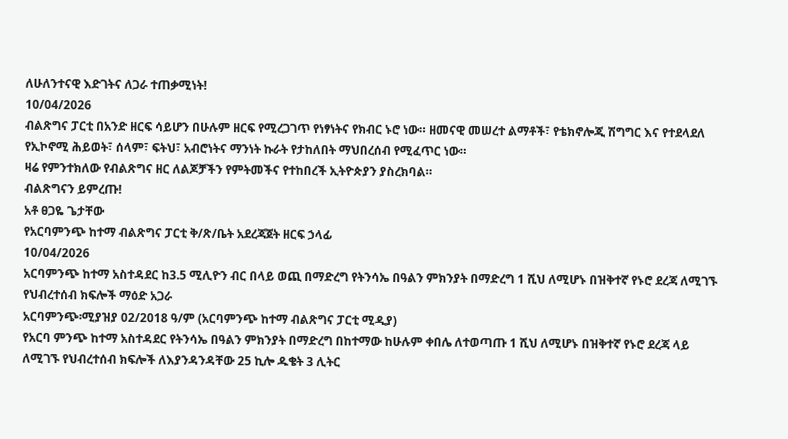ለሁለንተናዊ እድገትና ለጋራ ተጠቃሚነት!
10/04/2026
ብልጽግና ፓርቲ በአንድ ዘርፍ ሳይሆን በሁሉም ዘርፍ የሚረጋገጥ የነፃነትና የክብር ኑሮ ነው። ዘመናዊ መሠረተ ልማቶች፣ የቴክኖሎጂ ሽግግር እና የተደላደለ የኢኮኖሚ ሕይወት፣ ሰላም፣ ፍትህ፣ አብሮነትና ማንነት ኩራት የታከለበት ማህበረሰብ የሚፈጥር ነው።
ዛሬ የምንተክለው የብልጽግና ዘር ለልጆቻችን የምትመችና የተከበረች ኢትዮጵያን ያስረክባል።
ብልጽግናን ይምረጡ!
አቶ ፀጋዬ ጌታቸው
የአርባምንጭ ከተማ ብልጽግና ፓርቲ ቅ/ጽ/ቤት አደረጃጀት ዘርፍ ኃላፊ
10/04/2026
አርባምንጭ ከተማ አስተዳደር ከ3.5 ሚሊዮን ብር በላይ ወጪ በማድረግ የትንሳኤ በዓልን ምክንያት በማድረግ 1 ሺህ ለሚሆኑ በዝቅተኛ የኑሮ ደረጃ ለሚገኙ የህብረተሰብ ክፍሎች ማዕድ አጋራ
አርባምንጭ፡ሚያዝያ 02/2018 ዓ/ም (አርባምንጭ ከተማ ብልጽግና ፓርቲ ሚዲያ)
የአርባ ምንጭ ከተማ አስተዳደር የትንሳኤ በዓልን ምክንያት በማድረግ በከተማው ከሁሉም ቀበሌ ለተወጣጡ 1 ሺህ ለሚሆኑ በዝቅተኛ የኑሮ ደረጃ ላይ ለሚገኙ የህብረተሰብ ክፍሎች ለእያንዳንዳቸው 25 ኪሎ ዱቄት 3 ሊትር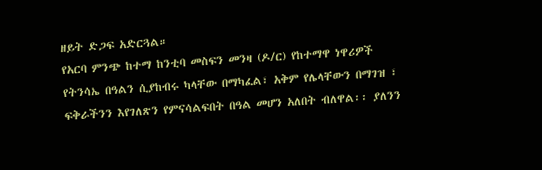ዘይት ድጋፍ አድርጓል።
የአርባ ምንጭ ከተማ ከንቲባ መስፍን መንዛ (ዶ/ር) የከተማዋ ነዋሪዎች የትንሳኤ በዓልን ሲያከብሩ ካላቸው በማካፈል፣ አቅም የሌላቸውን በማገዝ ፣ ፍቅራችንን እየገለጽን የምናሳልፍበት በዓል መሆን አለበት ብለዋል፡፡ ያለንን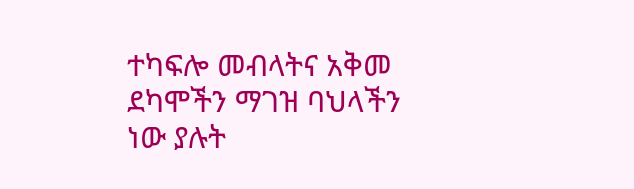ተካፍሎ መብላትና አቅመ ደካሞችን ማገዝ ባህላችን ነው ያሉት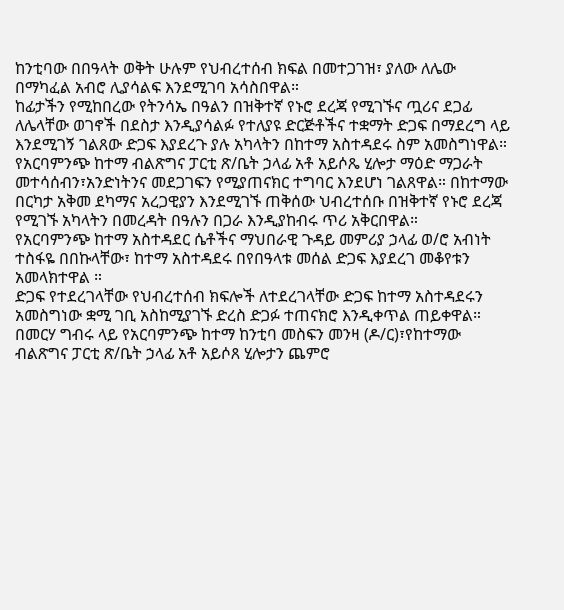ከንቲባው በበዓላት ወቅት ሁሉም የህብረተሰብ ክፍል በመተጋገዝ፣ ያለው ለሌው በማካፈል አብሮ ሊያሳልፍ እንደሚገባ አሳስበዋል።
ከፊታችን የሚከበረው የትንሳኤ በዓልን በዝቅተኛ የኑሮ ደረጃ የሚገኙና ጧሪና ደጋፊ ለሌላቸው ወገኖች በደስታ እንዲያሳልፉ የተለያዩ ድርጅቶችና ተቋማት ድጋፍ በማደረግ ላይ እንደሚገኝ ገልጸው ድጋፍ እያደረጉ ያሉ አካላትን በከተማ አስተዳደሩ ስም አመስግነዋል።
የአርባምንጭ ከተማ ብልጽግና ፓርቲ ጽ/ቤት ኃላፊ አቶ አይሶጼ ሂሎታ ማዕድ ማጋራት መተሳሰብን፣አንድነትንና መደጋገፍን የሚያጠናክር ተግባር እንደሆነ ገልጸዋል። በከተማው በርካታ አቅመ ደካማና አረጋዊያን እንደሚገኙ ጠቅሰው ህብረተሰቡ በዝቅተኛ የኑሮ ደረጃ የሚገኙ አካላትን በመረዳት በዓሉን በጋራ እንዲያከብሩ ጥሪ አቅርበዋል።
የአርባምንጭ ከተማ አስተዳደር ሴቶችና ማህበራዊ ጉዳይ መምሪያ ኃላፊ ወ/ሮ አብነት ተስፋዬ በበኩላቸው፣ ከተማ አስተዳደሩ በየበዓላቱ መሰል ድጋፍ እያደረገ መቆየቱን አመላክተዋል ።
ድጋፍ የተደረገላቸው የህብረተሰብ ክፍሎች ለተደረገላቸው ድጋፍ ከተማ አስተዳደሩን አመስግነው ቋሚ ገቢ አስከሚያገኙ ድረስ ድጋፉ ተጠናክሮ እንዲቀጥል ጠይቀዋል።
በመርሃ ግብሩ ላይ የአርባምንጭ ከተማ ከንቲባ መስፍን መንዛ (ዶ/ር)፣የከተማው ብልጽግና ፓርቲ ጽ/ቤት ኃላፊ አቶ አይሶጸ ሂሎታን ጨምሮ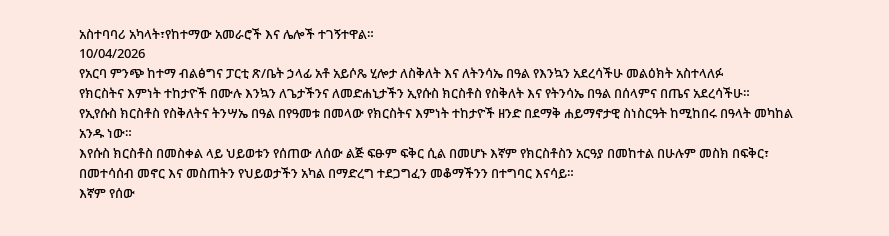አስተባባሪ አካላት፣የከተማው አመራሮች እና ሌሎች ተገኝተዋል።
10/04/2026
የአርባ ምንጭ ከተማ ብልፅግና ፓርቲ ጽ/ቤት ኃላፊ አቶ አይሶጼ ሂሎታ ለስቅለት እና ለትንሳኤ በዓል የእንኳን አደረሳችሁ መልዕክት አስተላለፉ
የክርስትና እምነት ተከታዮች በሙሉ እንኳን ለጌታችንና ለመድሐኒታችን ኢየሱስ ክርስቶስ የስቅለት እና የትንሳኤ በዓል በሰላምና በጤና አደረሳችሁ።
የኢየሱስ ክርስቶስ የስቅለትና ትንሣኤ በዓል በየዓመቱ በመላው የክርስትና እምነት ተከታዮች ዘንድ በደማቅ ሐይማኖታዊ ስነስርዓት ከሚከበሩ በዓላት መካከል አንዱ ነው።
እየሱስ ክርስቶስ በመስቀል ላይ ህይወቱን የሰጠው ለሰው ልጅ ፍፁም ፍቅር ሲል በመሆኑ እኛም የክርስቶስን አርዓያ በመከተል በሁሉም መስክ በፍቅር፣ በመተሳሰብ መኖር እና መስጠትን የህይወታችን አካል በማድረግ ተደጋግፈን መቆማችንን በተግባር እናሳይ።
እኛም የሰው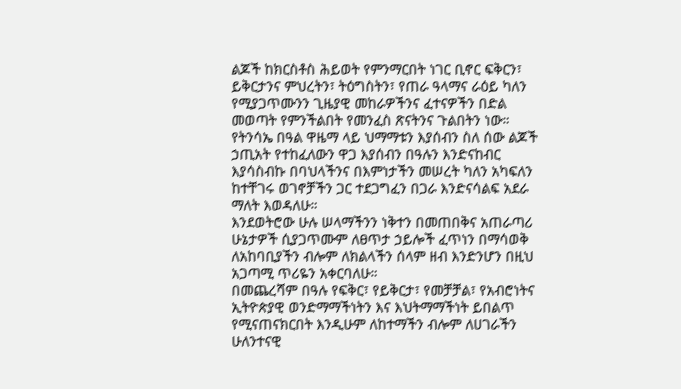ልጆች ከክርስቶስ ሕይወት የምንማርበት ነገር ቢኖር ፍቅርን፣ ይቅርታንና ምህረትን፣ ትዕግስትን፣ የጠራ ዓላማና ራዕይ ካለን የሚያጋጥሙንን ጊዜያዊ መከራዎችንና ፈተናዎችን በድል መወጣት የምንችልበት የመንፈስ ጽናትንና ጉልበትን ነው።
የትንሳኤ በዓል ዋዜማ ላይ ህማማቱን እያሰብን ስለ ሰው ልጆች ኃጢአት የተከፈለውን ዋጋ እያሰብን በዓሉን እንድናከብር እያሳስብኩ በባህላችንና በእምነታችን መሠረት ካለን አካፍለን ከተቸገሩ ወገኖቻችን ጋር ተደጋግፈን በጋራ እንድናሳልፍ አደራ ማለት እወዳለሁ።
እንደወትሮው ሁሉ ሠላማችንን ነቅተን በመጠበቅና አጠራጣሪ ሁኔታዎች ሲያጋጥሙም ለፀጥታ ኃይሎች ፈጥነን በማሳወቅ ለአከባቢያችን ብሎም ለክልላችን ሰላም ዘብ እንድንሆን በዚህ አጋጣሚ ጥሪዬን አቀርባለሁ።
በመጨረሻም በዓሉ የፍቅር፣ የይቅርታ፣ የመቻቻል፣ የአብሮነትና ኢትዮጵያዊ ወንድማማችነትን እና እህትማማችነት ይበልጥ የሚናጠናክርበት እንዲሁም ለከተማችን ብሎም ለሀገራችን ሁለንተናዊ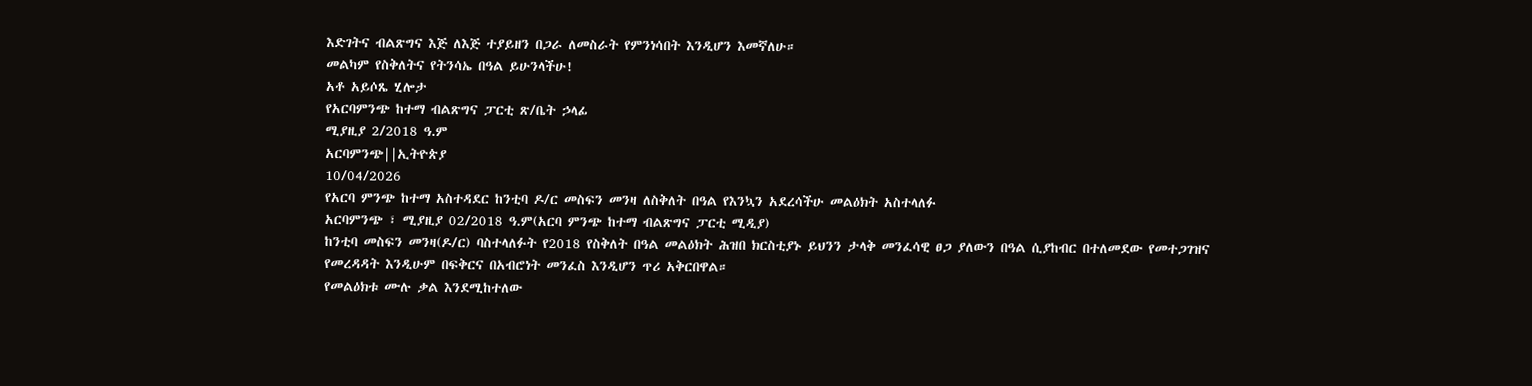እድገትና ብልጽግና እጅ ለእጅ ተያይዘን በጋራ ለመስራት የምንነሳበት እንዲሆን እመኛለሁ።
መልካም የስቅለትና የትንሳኤ በዓል ይሁንላችሁ!
አቶ አይሶጼ ሂሎታ
የአርባምንጭ ከተማ ብልጽግና ፓርቲ ጽ/ቤት ኃላፊ
ሚያዚያ 2/2018 ዓ.ም
አርባምንጭ||ኢትዮጵያ
10/04/2026
የአርባ ምንጭ ከተማ አስተዳደር ከንቲባ ዶ/ር መስፍን መንዛ ለስቅለት በዓል የእንኳን አደረሳችሁ መልዕክት አስተላለፉ
አርባምንጭ ፣ ሚያዚያ 02/2018 ዓ.ም(አርባ ምንጭ ከተማ ብልጽግና ፓርቲ ሚዲያ)
ከንቲባ መስፍን መንዛ(ዶ/ር) ባስተላለፉት የ2018 የስቅለት በዓል መልዕክት ሕዝበ ክርስቲያኑ ይህንን ታላቅ መንፈሳዊ ፀጋ ያለውን በዓል ሲያከብር በተለመደው የመተጋገዝና የመረዳዳት እንዲሁም በፍቅርና በአብሮነት መንፈስ እንዲሆን ጥሪ አቅርበዋል።
የመልዕክቱ ሙሉ ቃል እንደሚከተለው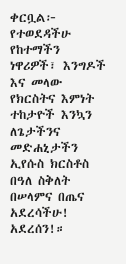ቀርቧል፦
የተወደዳችሁ የከተማችን ነዋሪዎች፣ እንግዶች እና መላው የክርስትና እምነት ተከታዮች እንኳን ለጌታችንና መድሐኒታችን ኢየሱስ ክርስቶስ በዓለ ስቅለት በሠላምና በጤና አደረሳችሁ! አደረሰን!።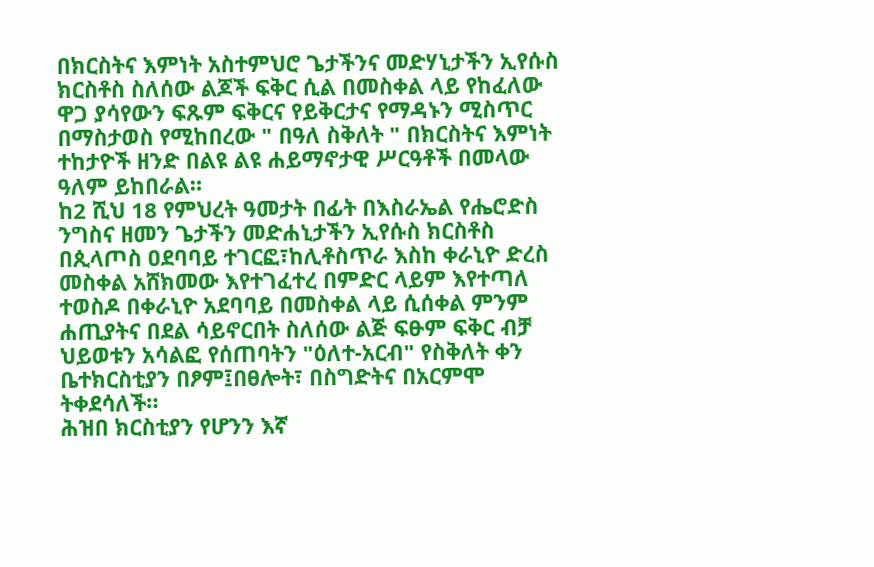በክርስትና እምነት አስተምህሮ ጌታችንና መድሃኒታችን ኢየሱስ ክርስቶስ ስለሰው ልጆች ፍቅር ሲል በመስቀል ላይ የከፈለው ዋጋ ያሳየውን ፍጹም ፍቅርና የይቅርታና የማዳኑን ሚስጥር በማስታወስ የሚከበረው " በዓለ ስቅለት " በክርስትና እምነት ተከታዮች ዘንድ በልዩ ልዩ ሐይማኖታዊ ሥርዓቶች በመላው ዓለም ይከበራል።
ከ2 ሺህ 18 የምህረት ዓመታት በፊት በእስራኤል የሔሮድስ ንግስና ዘመን ጌታችን መድሐኒታችን ኢየሱስ ክርስቶስ በጲላጦስ ዐደባባይ ተገርፎ፣ከሊቶስጥራ እስከ ቀራኒዮ ድረስ መስቀል አሸክመው እየተገፈተረ በምድር ላይም እየተጣለ ተወስዶ በቀራኒዮ አደባባይ በመስቀል ላይ ሲሰቀል ምንም ሐጢያትና በደል ሳይኖርበት ስለሰው ልጅ ፍፁም ፍቅር ብቻ ህይወቱን አሳልፎ የሰጠባትን "ዕለተ-አርብ" የስቅለት ቀን ቤተክርስቲያን በፆም፤በፀሎት፣ በስግድትና በአርምሞ ትቀደሳለች።
ሕዝበ ክርስቲያን የሆንን እኛ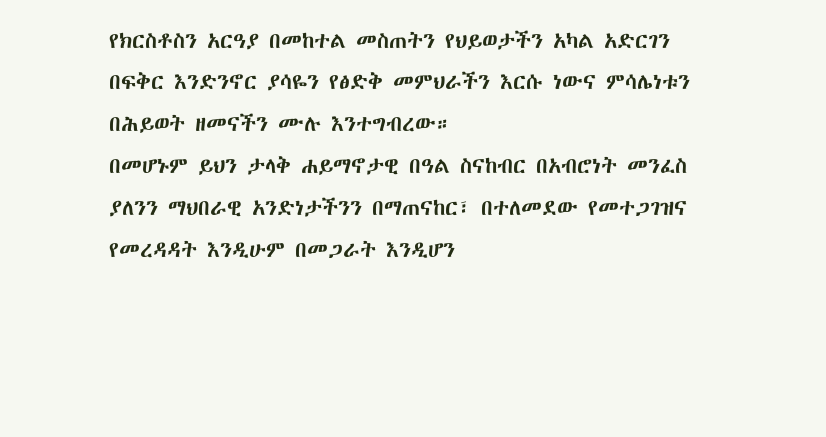የክርስቶስን አርዓያ በመከተል መስጠትን የህይወታችን አካል አድርገን በፍቅር እንድንኖር ያሳዬን የፅድቅ መምህራችን እርሱ ነውና ምሳሌነቱን በሕይወት ዘመናችን ሙሉ እንተግብረው።
በመሆኑም ይህን ታላቅ ሐይማኖታዊ በዓል ስናከብር በአብሮነት መንፈስ ያለንን ማህበራዊ አንድነታችንን በማጠናከር፣ በተለመደው የመተጋገዝና የመረዳዳት እንዲሁም በመጋራት እንዲሆን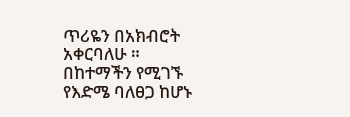ጥሪዬን በአክብሮት አቀርባለሁ ።
በከተማችን የሚገኙ የእድሜ ባለፀጋ ከሆኑ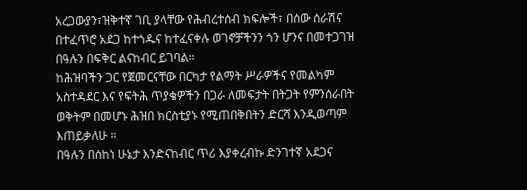አረጋውያን፣ዝቅተኛ ገቢ ያላቸው የሕብረተሰብ ክፍሎች፣ በሰው ሰራሽና በተፈጥሮ አደጋ ከተጎዱና ከተፈናቀሉ ወገኖቻችንን ጎን ሆንና በመተጋገዝ በዓሉን በፍቅር ልናከብር ይገባል።
ከሕዝባችን ጋር የጀመርናቸው በርካታ የልማት ሥራዎችና የመልካም አስተዳደር እና የፍትሕ ጥያቄዎችን በጋራ ለመፍታት በትጋት የምንሰራበት ወቅትም በመሆኑ ሕዝበ ክርስቲያኑ የሚጠበቅበትን ድርሻ እንዲወጣም እጠይቃለሁ ።
በዓሉን በሰከነ ሁኔታ እንድናከብር ጥሪ እያቀረብኩ ድንገተኛ አደጋና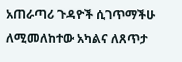አጠራጣሪ ጉዳዮች ሲገጥማችሁ ለሚመለከተው አካልና ለጸጥታ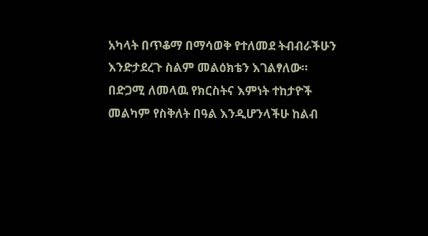አካላት በጥቆማ በማሳወቅ የተለመደ ትብብራችሁን እንድታደረጉ ስልም መልዕክቴን እገልፃለው።
በድጋሚ ለመላዉ የክርስትና እምነት ተከታዮች መልካም የስቅለት በዓል እንዲሆንላችሁ ከልብ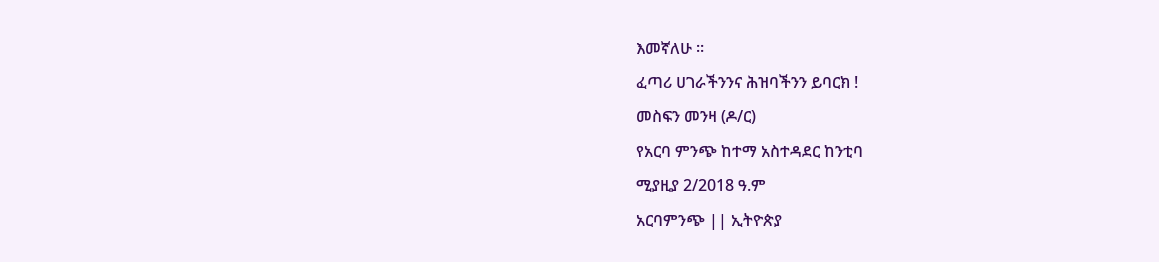እመኛለሁ ።
ፈጣሪ ሀገራችንንና ሕዝባችንን ይባርክ !
መስፍን መንዛ (ዶ/ር)
የአርባ ምንጭ ከተማ አስተዳደር ከንቲባ
ሚያዚያ 2/2018 ዓ.ም
አርባምንጭ || ኢትዮጵያ